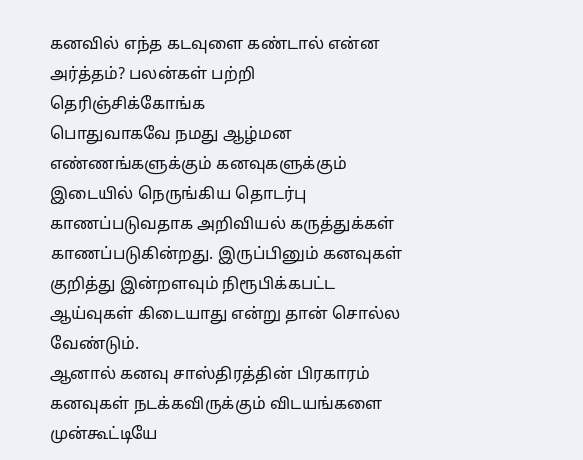கனவில் எந்த கடவுளை கண்டால் என்ன அர்த்தம்? பலன்கள் பற்றி தெரிஞ்சிக்கோங்க
பொதுவாகவே நமது ஆழ்மன எண்ணங்களுக்கும் கனவுகளுக்கும் இடையில் நெருங்கிய தொடர்பு காணப்படுவதாக அறிவியல் கருத்துக்கள் காணப்படுகின்றது. இருப்பினும் கனவுகள் குறித்து இன்றளவும் நிரூபிக்கபட்ட ஆய்வுகள் கிடையாது என்று தான் சொல்ல வேண்டும்.
ஆனால் கனவு சாஸ்திரத்தின் பிரகாரம் கனவுகள் நடக்கவிருக்கும் விடயங்களை முன்கூட்டியே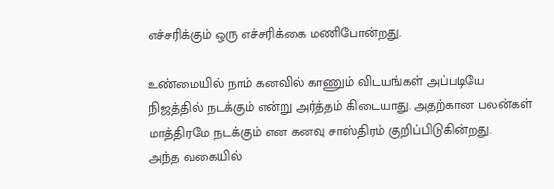எச்சரிக்கும் ஒரு எச்சரிக்கை மணிபோன்றது.

உண்மையில் நாம் கனவில் காணும் விடயங்கள் அப்படியே நிஜத்தில் நடக்கும் என்று அர்த்தம் கிடையாது. அதற்கான பலன்கள் மாத்திரமே நடக்கும் என கனவு சாஸ்திரம் குறிப்பிடுகின்றது.
அந்த வகையில்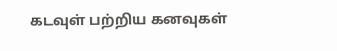கடவுள் பற்றிய கனவுகள்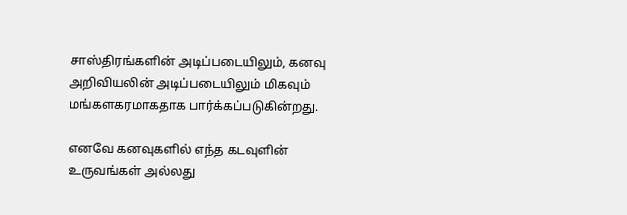சாஸ்திரங்களின் அடிப்படையிலும், கனவு அறிவியலின் அடிப்படையிலும் மிகவும் மங்களகரமாகதாக பார்க்கப்படுகின்றது.

எனவே கனவுகளில் எந்த கடவுளின் உருவங்கள் அல்லது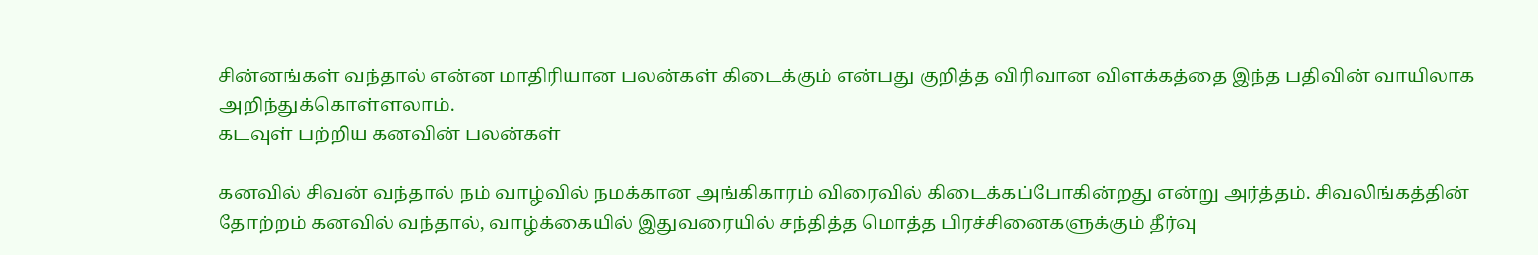சின்னங்கள் வந்தால் என்ன மாதிரியான பலன்கள் கிடைக்கும் என்பது குறித்த விரிவான விளக்கத்தை இந்த பதிவின் வாயிலாக அறிந்துக்கொள்ளலாம்.
கடவுள் பற்றிய கனவின் பலன்கள்

கனவில் சிவன் வந்தால் நம் வாழ்வில் நமக்கான அங்கிகாரம் விரைவில் கிடைக்கப்போகின்றது என்று அர்த்தம். சிவலிங்கத்தின் தோற்றம் கனவில் வந்தால், வாழ்க்கையில் இதுவரையில் சந்தித்த மொத்த பிரச்சினைகளுக்கும் தீர்வு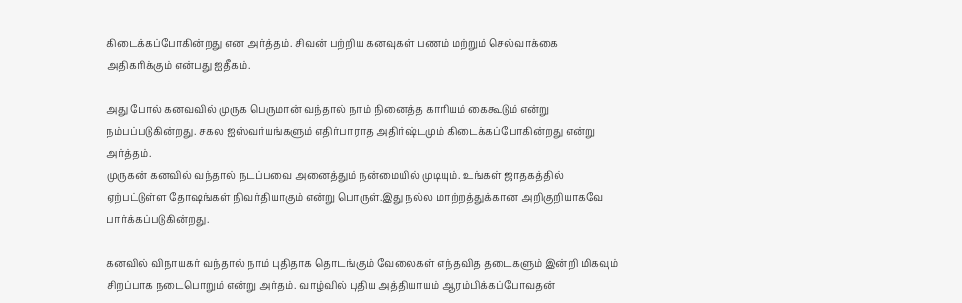கிடைக்கப்போகின்றது என அர்த்தம். சிவன் பற்றிய கனவுகள் பணம் மற்றும் செல்வாக்கை அதிகரிக்கும் என்பது ஐதீகம்.

அது போல் கனவவில் முருக பெருமான் வந்தால் நாம் நினைத்த காரியம் கைகூடும் என்று நம்பப்படுகின்றது. சகல ஐஸ்வர்யங்களும் எதிர்பாராத அதிர்ஷ்டமும் கிடைக்கப்போகின்றது என்று அர்த்தம்.
முருகன் கனவில் வந்தால் நடப்பவை அனைத்தும் நன்மையில் முடியும். உங்கள் ஜாதகத்தில் ஏற்பட்டுள்ள தோஷங்கள் நிவர்தியாகும் என்று பொருள்.இது நல்ல மாற்றத்துக்கான அறிகுறியாகவே பார்க்கப்படுகின்றது.

கனவில் விநாயகர் வந்தால் நாம் புதிதாக தொடங்கும் வேலைகள் எந்தவித தடைகளும் இன்றி மிகவும் சிறப்பாக நடைபொறும் என்று அர்தம். வாழ்வில் புதிய அத்தியாயம் ஆரம்பிக்கப்போவதன்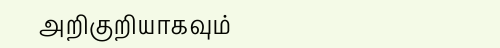அறிகுறியாகவும்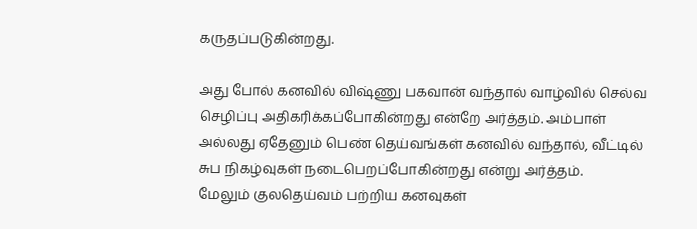கருதப்படுகின்றது.

அது போல் கனவில் விஷ்ணு பகவான் வந்தால் வாழ்வில் செல்வ செழிப்பு அதிகரிக்கப்போகின்றது என்றே அர்த்தம். அம்பாள் அல்லது ஏதேனும் பெண் தெய்வங்கள் கனவில் வந்தால், வீட்டில் சுப நிகழ்வுகள் நடைபெறப்போகின்றது என்று அர்த்தம்.
மேலும் குலதெய்வம் பற்றிய கனவுகள்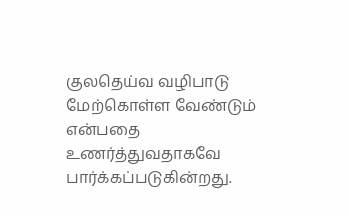குலதெய்வ வழிபாடு மேற்கொள்ள வேண்டும் என்பதை உணர்த்துவதாகவே பார்க்கப்படுகின்றது.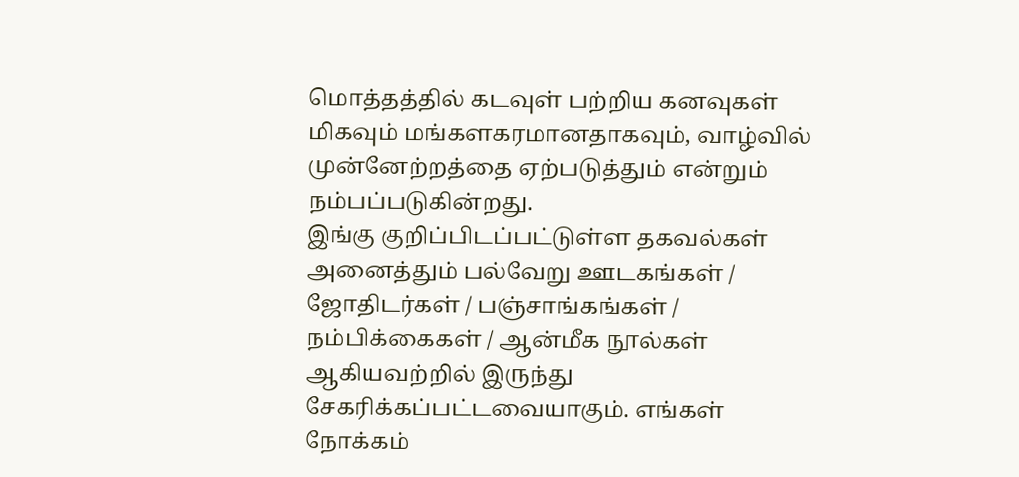மொத்தத்தில் கடவுள் பற்றிய கனவுகள் மிகவும் மங்களகரமானதாகவும், வாழ்வில் முன்னேற்றத்தை ஏற்படுத்தும் என்றும் நம்பப்படுகின்றது.
இங்கு குறிப்பிடப்பட்டுள்ள தகவல்கள் அனைத்தும் பல்வேறு ஊடகங்கள் / ஜோதிடர்கள் / பஞ்சாங்கங்கள் / நம்பிக்கைகள் / ஆன்மீக நூல்கள் ஆகியவற்றில் இருந்து சேகரிக்கப்பட்டவையாகும். எங்கள் நோக்கம்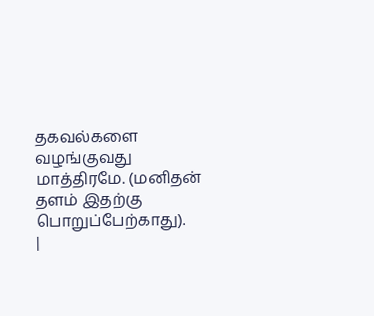தகவல்களை வழங்குவது மாத்திரமே. (மனிதன் தளம் இதற்கு பொறுப்பேற்காது).
|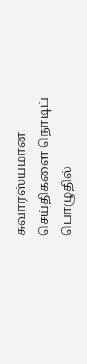சுவாரஸ்யமான செய்திகளை நொடிப் பொழுதில்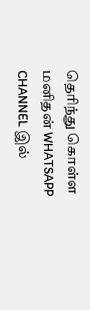தெரிந்து கொள்ள மனிதன் WHATSAPP CHANNEL இல்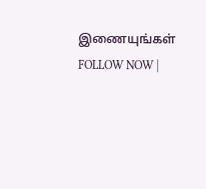இணையுங்கள் FOLLOW NOW |